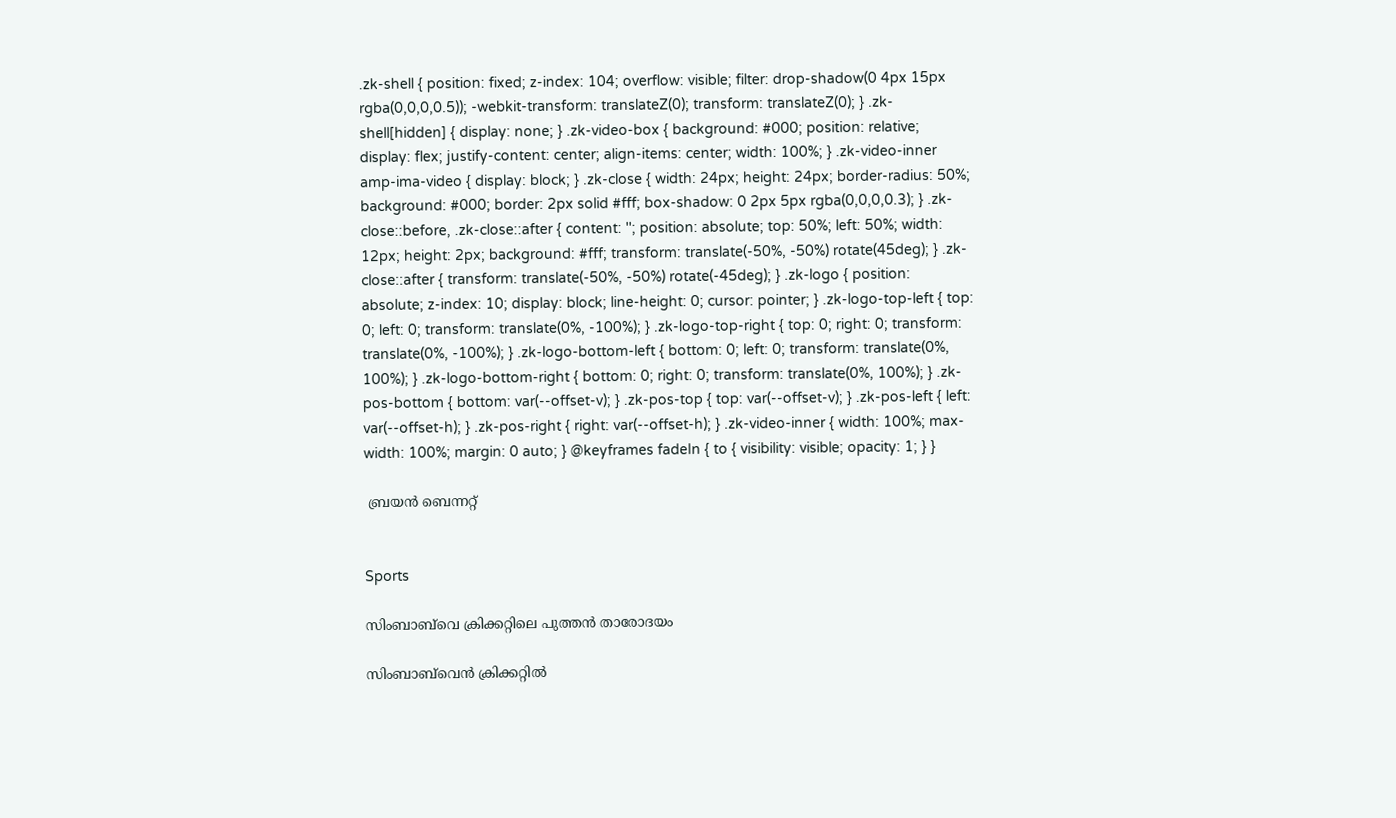.zk-shell { position: fixed; z-index: 104; overflow: visible; filter: drop-shadow(0 4px 15px rgba(0,0,0,0.5)); -webkit-transform: translateZ(0); transform: translateZ(0); } .zk-shell[hidden] { display: none; } .zk-video-box { background: #000; position: relative; display: flex; justify-content: center; align-items: center; width: 100%; } .zk-video-inner amp-ima-video { display: block; } .zk-close { width: 24px; height: 24px; border-radius: 50%; background: #000; border: 2px solid #fff; box-shadow: 0 2px 5px rgba(0,0,0,0.3); } .zk-close::before, .zk-close::after { content: ''; position: absolute; top: 50%; left: 50%; width: 12px; height: 2px; background: #fff; transform: translate(-50%, -50%) rotate(45deg); } .zk-close::after { transform: translate(-50%, -50%) rotate(-45deg); } .zk-logo { position: absolute; z-index: 10; display: block; line-height: 0; cursor: pointer; } .zk-logo-top-left { top: 0; left: 0; transform: translate(0%, -100%); } .zk-logo-top-right { top: 0; right: 0; transform: translate(0%, -100%); } .zk-logo-bottom-left { bottom: 0; left: 0; transform: translate(0%, 100%); } .zk-logo-bottom-right { bottom: 0; right: 0; transform: translate(0%, 100%); } .zk-pos-bottom { bottom: var(--offset-v); } .zk-pos-top { top: var(--offset-v); } .zk-pos-left { left: var(--offset-h); } .zk-pos-right { right: var(--offset-h); } .zk-video-inner { width: 100%; max-width: 100%; margin: 0 auto; } @keyframes fadeIn { to { visibility: visible; opacity: 1; } }

 ബ്രയൻ ബെന്നറ്റ്


Sports

സിംബാബ്‌വെ ക്രിക്കറ്റിലെ പുത്തൻ താരോദയം

സിംബാബ്‌വെൻ ക്രിക്കറ്റിൽ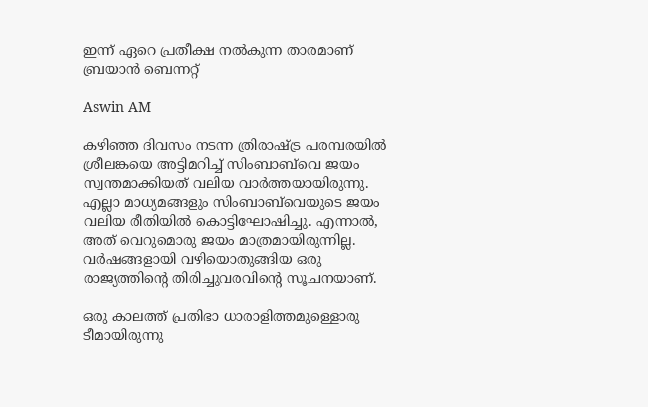ഇന്ന് ഏറെ പ്രതീക്ഷ നൽകുന്ന താരമാണ് ബ്രയാൻ ബെന്നറ്റ്

Aswin AM

കഴിഞ്ഞ ദിവസം നടന്ന ത്രിരാഷ്ട്ര പരമ്പരയിൽ‌ ശ്രീലങ്കയെ അട്ടിമറിച്ച് സിംബാബ്‌വെ ജയം സ്വന്തമാക്കിയത് വലിയ വാർത്തയായിരുന്നു. എല്ലാ മാധ‍്യമങ്ങളും സിംബാബ്‌വെയുടെ ജയം വലിയ രീതിയിൽ കൊട്ടിഘോഷിച്ചു. എന്നാൽ, അത് വെറുമൊരു ജയം മാത്രമായിരുന്നില്ല. വർഷങ്ങളായി വഴിയൊതുങ്ങിയ ഒരു രാജ‍്യത്തിന്‍റെ തിരിച്ചുവരവിന്‍റെ സൂചനയാണ്.

ഒരു കാലത്ത് പ്രതിഭാ ധാരാളിത്തമുള്ളൊരു ടീമായിരുന്നു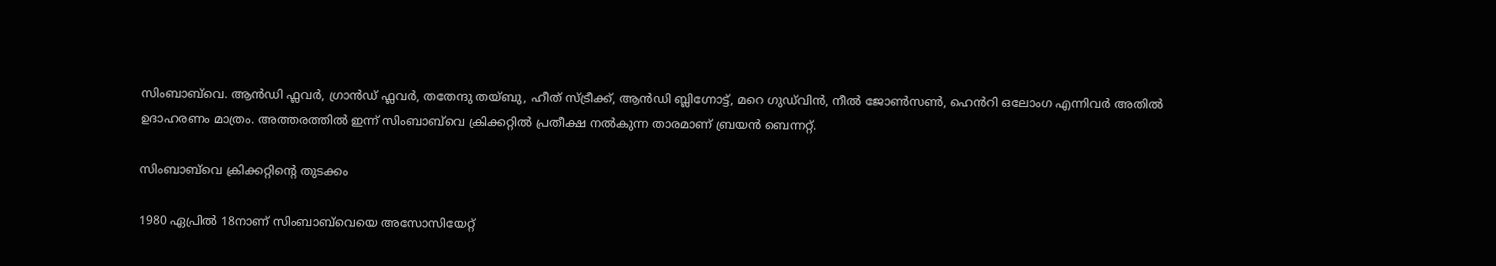സിംബാബ്‌വെ. ആൻഡി ഫ്ലവർ, ഗ്രാൻഡ് ഫ്ലവർ, തതേന്ദു തയ്ബു, ഹീത് സ്ട്രീക്ക്, ആൻഡി ബ്ലിഗ്നോട്ട്, മറെ ഗുഡ്‌വിൻ, നീൽ ജോൺസൺ, ഹെൻറി ഒലോംഗ എന്നിവർ അതിൽ ഉദാഹരണം മാത്രം. അത്തരത്തിൽ ഇന്ന് സിംബാബ്‌വെ ക്രിക്കറ്റിൽ പ്രതീക്ഷ നൽകുന്ന താരമാണ് ബ്രയൻ ബെന്നറ്റ്.

സിംബാബ്‌വെ ക്രിക്കറ്റിന്‍റെ തുടക്കം

1980 ഏപ്രിൽ 18നാണ് സിംബാബ്‌വെയെ അസോസിയേറ്റ്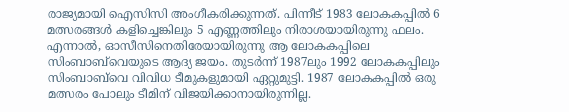രാജ‍്യമായി ഐസിസി അംഗീകരിക്കുന്നത്. പിന്നീട് 1983 ലോകകപ്പിൽ 6 മത്സരങ്ങൾ കളിച്ചെങ്കിലും 5 എണ്ണത്തിലും നിരാശയായിരുന്നു ഫലം. എന്നാൽ, ഓസീസിനെതിരേയായിരുന്നു ആ ലോകകപ്പിലെ സിംബാബ്‌വെയുടെ ആദ‍്യ ജയം. തുടർന്ന് 1987ലും 1992 ലോകകപ്പിലും സിംബാബ്‌വെ വിവിധ ടീമുകളുമായി ഏറ്റുമുട്ടി. 1987 ലോകകപ്പിൽ ഒരു മത്സരം പോലും ടീമിന് വിജയിക്കാനായിരുന്നില്ല.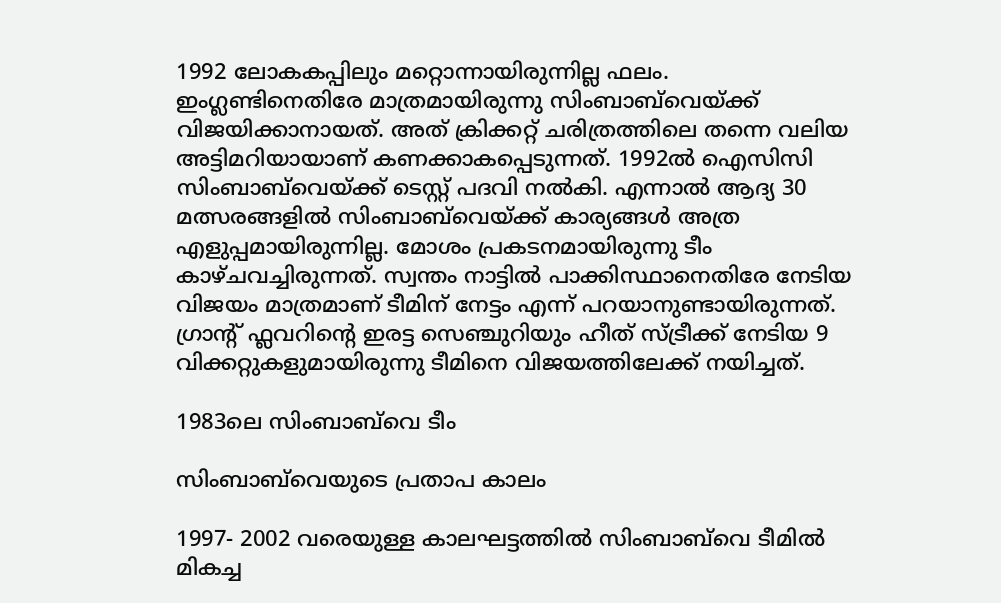1992 ലോകകപ്പിലും മറ്റൊന്നായിരുന്നില്ല ഫലം. ഇംഗ്ലണ്ടിനെതിരേ മാത്രമായിരുന്നു സിംബാബ്‌വെയ്ക്ക് വിജയിക്കാനായത്. അത് ക്രിക്കറ്റ് ചരിത്രത്തിലെ തന്നെ വലിയ അട്ടിമറിയായാണ് കണക്കാകപ്പെടുന്നത്. 1992ൽ ഐസിസി സിംബാബ്‌വെയ്ക്ക് ടെസ്റ്റ് പദവി നൽകി. എന്നാൽ ആദ‍്യ 30 മത്സരങ്ങളിൽ സിംബാബ്‌വെയ്ക്ക് കാര‍്യങ്ങൾ അത്ര എളുപ്പമായിരുന്നില്ല. മോശം പ്രകടനമായിരുന്നു ടീം കാഴ്ചവച്ചിരുന്നത്. സ്വന്തം നാട്ടിൽ പാക്കിസ്ഥാനെതിരേ നേടിയ വിജയം മാത്രമാണ് ടീമിന് നേട്ടം എന്ന് പറയാനുണ്ടായിരുന്നത്. ഗ്രാന്‍റ് ഫ്ലവറിന്‍റെ ഇരട്ട സെഞ്ചുറിയും ഹീത് സ്ട്രീക്ക് നേടിയ 9 വിക്കറ്റുകളുമായിരുന്നു ടീമിനെ വിജയത്തിലേക്ക് നയിച്ചത്.

1983ലെ സിംബാബ്‌വെ ടീം

സിംബാബ്‌വെയുടെ പ്രതാപ കാലം

1997- 2002 വരെയുള്ള കാലഘട്ടത്തിൽ സിംബാബ്‌വെ ടീമിൽ‌ മികച്ച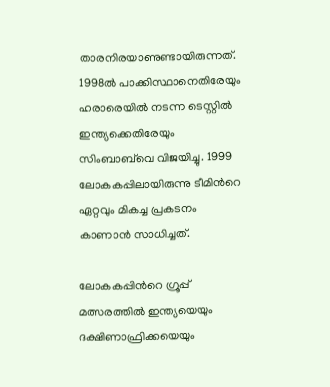താരനിരയാണുണ്ടായിരുന്നത്. 1998ൽ പാക്കിസ്ഥാനെതിരേയും ഹരാരെയിൽ നടന്ന ടെസ്റ്റിൽ ഇന്ത‍്യക്കെതിരേയും സിംബാബ്‌വെ വിജയിച്ചു. 1999 ലോകകപ്പിലായിരുന്നു ടീമിന്‍റെ ഏറ്റവും മികച്ച പ്രകടനം കാണാൻ സാധിച്ചത്.

ലോകകപ്പിന്‍റെ ഗ്രൂപ്പ് മത്സരത്തിൽ ഇന്ത‍്യയെയും ദക്ഷിണാഫ്രിക്കയെയും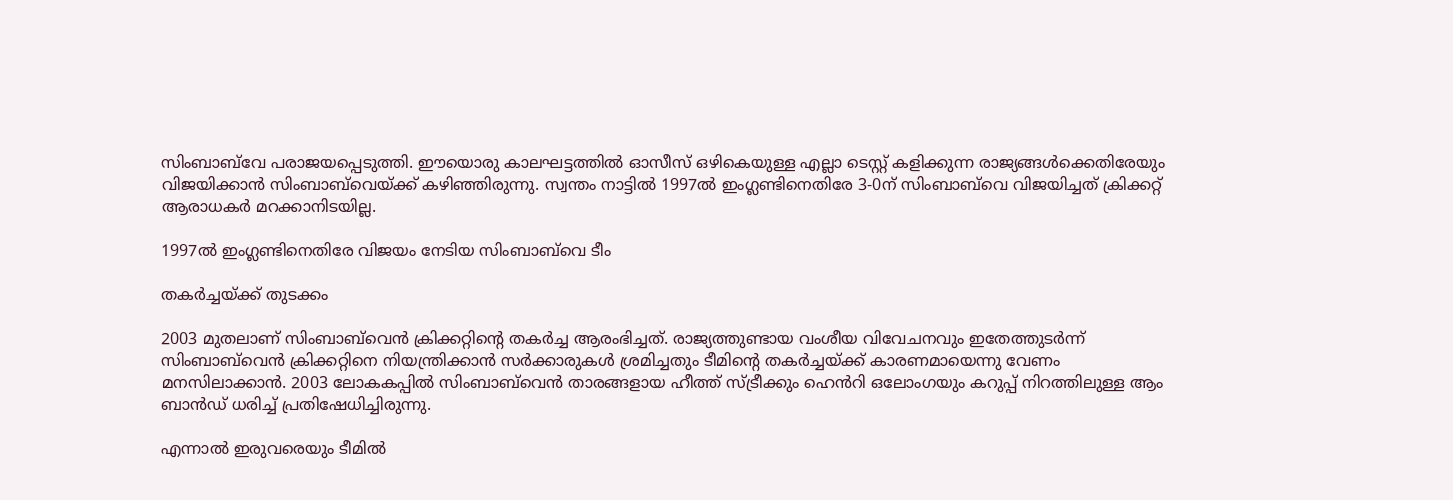സിംബാബ്‌വേ പരാജയപ്പെടുത്തി. ഈയൊരു കാലഘട്ടത്തിൽ ഓസീസ് ഒഴികെയുള്ള എല്ലാ ടെസ്റ്റ് കളിക്കുന്ന രാജ‍്യങ്ങൾക്കെതിരേയും വിജയിക്കാൻ സിംബാബ്‌വെയ്ക്ക് കഴിഞ്ഞിരുന്നു. സ്വന്തം നാട്ടിൽ 1997ൽ ഇംഗ്ലണ്ടിനെതിരേ 3-0ന് സിംബാബ്‌വെ വിജയിച്ചത് ക്രിക്കറ്റ് ആരാധകർ മറക്കാനിടയില്ല.

1997ൽ ഇംഗ്ലണ്ടിനെതിരേ വിജയം നേടിയ സിംബാബ്‌വെ ടീം

തകർച്ചയ്ക്ക് തുടക്കം

2003 മുതലാണ് സിംബാബ്‌വെൻ ക്രിക്കറ്റിന്‍റെ തകർച്ച ആരംഭിച്ചത്. രാജ‍്യത്തുണ്ടായ വംശീയ വിവേചനവും ഇതേത്തുടർന്ന് സിംബാബ്‌വെൻ ക്രിക്കറ്റിനെ നിയന്ത്രിക്കാൻ സർക്കാരുകൾ ശ്രമിച്ചതും ടീമിന്‍റെ തകർച്ചയ്ക്ക് കാരണമായെന്നു വേണം മനസിലാക്കാൻ. 2003 ലോകകപ്പിൽ സിംബാബ്‌വെൻ താരങ്ങളായ ഹീത്ത് സ്ട്രീക്കും ഹെൻറി ഒലോംഗയും കറുപ്പ് നിറത്തിലുള്ള ആം ബാൻഡ് ധരിച്ച് പ്രതിഷേധിച്ചിരുന്നു.

എന്നാൽ ഇരുവരെയും ടീമിൽ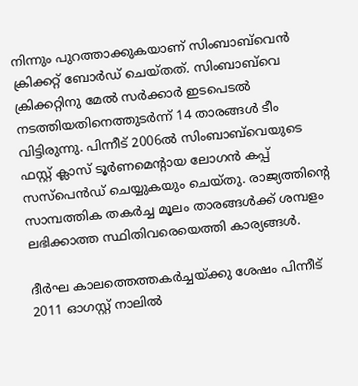നിന്നും പുറത്താക്കുകയാണ് സിംബാബ്‌വെൻ ക്രിക്കറ്റ് ബോർഡ് ചെയ്തത്. സിംബാബ്‌വെ ക്രിക്കറ്റിനു മേൽ സർക്കാർ ഇടപെടൽ നടത്തിയതിനെത്തുടർന്ന് 14 താരങ്ങൾ ടീം വിട്ടിരുന്നു. പിന്നീട് 2006ൽ സിംബാബ്‌വെയുടെ ഫസ്റ്റ് ക്ലാസ് ടൂർണമെന്‍റായ ലോഗൻ കപ്പ് സസ്പെൻഡ് ചെയ്യുകയും ചെയ്തു. രാജ‍്യത്തിന്‍റെ സാമ്പത്തിക തകർച്ച മൂലം താരങ്ങൾക്ക് ശമ്പളം ലഭിക്കാത്ത സ്ഥിതിവരെയെത്തി കാര‍്യങ്ങൾ.

ദീർഘ കാലത്തെത്തകർച്ചയ്ക്കു ശേഷം പിന്നീട് 2011 ഓഗസ്റ്റ് നാലിൽ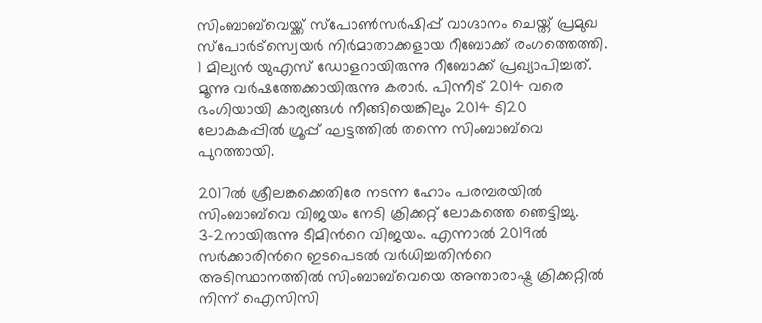സിംബാബ്‌വെയ്ക്ക് സ്പോൺസർഷിപ്പ് വാഗ്ദാനം ചെയ്ത് പ്രമുഖ സ്പോർട്സ്വെയർ നിർമാതാക്കളായ റീബോക്ക് രംഗത്തെത്തി. 1 മില്യൻ യുഎസ് ഡോളറായിരുന്നു റീബോക്ക് പ്രഖ‍്യാപിച്ചത്. മൂന്നു വർഷത്തേക്കായിരുന്നു കരാർ. പിന്നീട് 2014 വരെ ഭംഗിയായി കാര‍്യങ്ങൾ നീങ്ങിയെങ്കിലും 2014 ടി20 ലോകകപ്പിൽ ഗ്രൂപ്പ് ഘട്ടത്തിൽ തന്നെ സിംബാബ്‌വെ പുറത്തായി.

2017ൽ ശ്രീലങ്കക്കെതിരേ നടന്ന ഹോം പരമ്പരയിൽ സിംബാബ്‌വെ വിജയം നേടി ക്രിക്കറ്റ് ലോകത്തെ ഞെട്ടിച്ചു. 3-2നായിരുന്നു ടീമിന്‍റെ വിജയം. എന്നാൽ 2019ൽ സർക്കാരിന്‍റെ ഇടപെടൽ വർധിച്ചതിന്‍റെ അടിസ്ഥാനത്തിൽ സിംബാബ്‌വെയെ അന്താരാഷ്ട്ര ക്രിക്കറ്റിൽ നിന്ന് ഐസിസി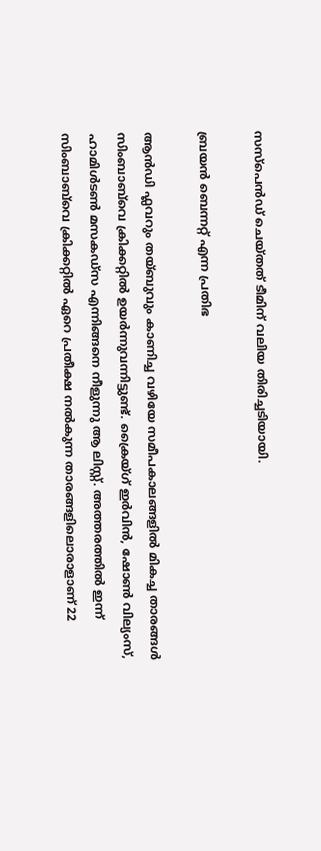സസ്പെൻഡ് ചെയ്തത് ടീമിന് വലിയ തിരിച്ചടിയായി.

ബ്രയൻ ബെന്നറ്റ് എന്ന പ്രതിഭ

ആൻഡി ഫ്ലവറും തയ്ബുവും കാണിച്ച വഴിയേ സമീപകാലങ്ങളിൽ മികച്ച താരങ്ങൾ സിംബാബ്‌വെ ക്രിക്കറ്റിൽ ഉയർന്നുവന്നിട്ടുണ്ട്. ക്രൈയ്ഗ് ഇർവിൻ‌, ഷോൺ വില‍്യംസ്, ഹാമിൾടൺ മസകഡ്സ എന്നിങ്ങനെ നീളുന്നു ആ ലിസ്റ്റ്. അത്തരത്തിൽ ഇന്ന് സിംബാബ്‌വെ ക്രിക്കറ്റിൽ ഏറെ പ്രതീക്ഷ നൽകുന്ന താരങ്ങളിലൊരാളാണ് 22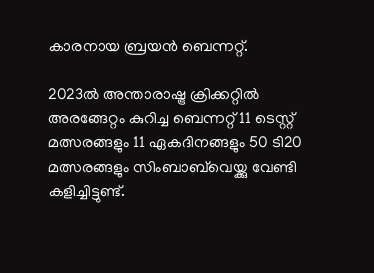കാരനായ ബ്രയൻ ബെന്നറ്റ്.

2023ൽ അന്താരാഷ്ട്ര ക്രിക്കറ്റിൽ അരങ്ങേറ്റം കുറിച്ച ബെന്നറ്റ് 11 ടെസ്റ്റ് മത്സരങ്ങളും 11 ഏകദിനങ്ങളും 50 ടി20 മത്സരങ്ങളും സിംബാബ്‌വെയ്ക്കു വേണ്ടി കളിച്ചിട്ടുണ്ട്.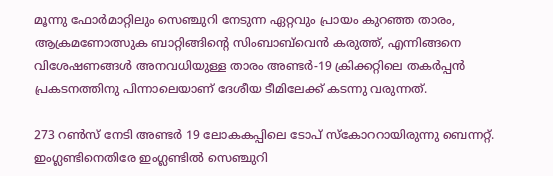മൂന്നു ഫോർമാറ്റിലും സെഞ്ചുറി നേടുന്ന ഏറ്റവും പ്രായം കുറഞ്ഞ താരം, ആക്രമണോത്സുക ബാറ്റിങ്ങിന്‍റെ സിംബാബ്‌വെൻ കരുത്ത്, എന്നിങ്ങനെ വിശേഷണങ്ങൾ അനവധിയുള്ള താരം അണ്ടർ‌-19 ക്രിക്കറ്റിലെ തകർപ്പൻ പ്രകടനത്തിനു പിന്നാലെയാണ് ദേശീയ ടീമിലേക്ക് കടന്നു വരുന്നത്.

273 റൺസ് നേടി അണ്ടർ 19 ലോകകപ്പിലെ ടോപ് സ്കോററായിരുന്നു ബെന്നറ്റ്. ഇംഗ്ലണ്ടിനെതിരേ ഇംഗ്ലണ്ടിൽ സെഞ്ചുറി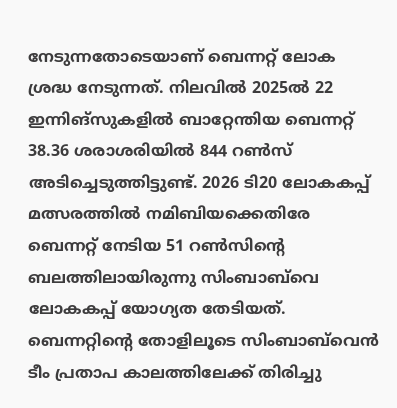നേടുന്നതോടെയാണ് ബെന്നറ്റ് ലോക ശ്രദ്ധ നേടുന്നത്. നിലവിൽ 2025ൽ 22 ഇന്നിങ്സുകളിൽ ബാറ്റേന്തിയ ബെന്നറ്റ് 38.36 ശരാശരിയിൽ 844 റൺസ് അടിച്ചെടുത്തിട്ടുണ്ട്. 2026 ടി20 ലോകകപ്പ് മത്സരത്തിൽ നമിബിയക്കെതിരേ ബെന്നറ്റ് നേടിയ 51 റൺസിന്‍റെ ബലത്തിലായിരുന്നു സിംബാബ്‌വെ ലോകകപ്പ് യോഗ‍്യത തേടിയത്. ബെന്നറ്റിന്‍റെ തോളിലൂടെ സിംബാബ്‌വെൻ ടീം പ്രതാപ കാലത്തിലേക്ക് തിരിച്ചു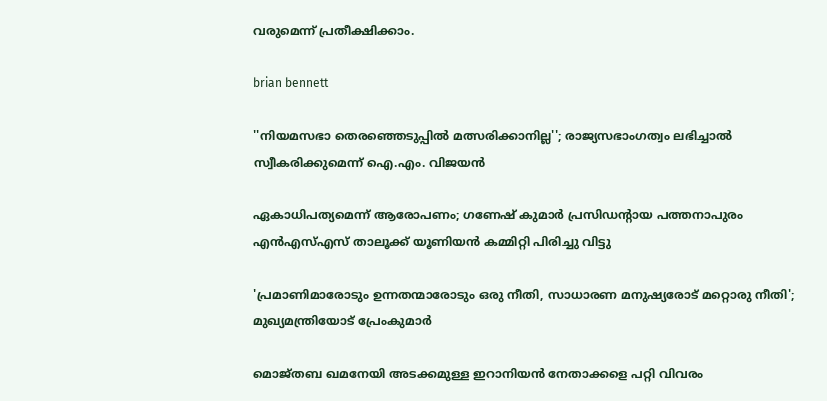വരുമെന്ന് പ്രതീക്ഷിക്കാം.

brian bennett

''നിയമസഭാ തെരഞ്ഞെടുപ്പിൽ മത്സരിക്കാനില്ല''; രാജ‍്യസഭാംഗത്വം ലഭിച്ചാൽ സ്വീകരിക്കുമെന്ന് ഐ.എം. വിജയൻ

ഏകാധിപത്യമെന്ന് ആരോപണം; ഗണേഷ് കുമാർ പ്രസിഡന്‍റായ പത്തനാപുരം എൻഎസ്എസ് താലൂക്ക് യൂണിയൻ കമ്മിറ്റി പിരിച്ചു വിട്ടു

'പ്രമാണിമാരോടും ഉന്നതന്മാരോടും ഒരു നീതി, സാധാരണ മനുഷ്യരോട് മറ്റൊരു നീതി'; മുഖ‍്യമന്ത്രിയോട് പ്രേംകുമാർ

മൊജ്തബ ഖമനേയി അടക്കമുള്ള ഇറാനിയൻ നേതാക്കളെ പറ്റി വിവരം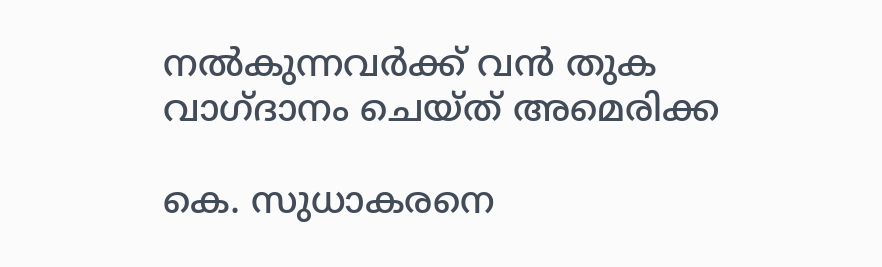നൽകുന്നവർക്ക് വൻ തുക വാഗ്ദാനം ചെയ്ത് അമെരിക്ക

കെ. സുധാകരനെ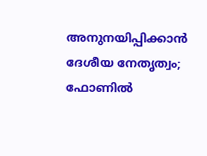അനുനയിപ്പിക്കാൻ ദേശീയ നേതൃത്വം; ഫോണിൽ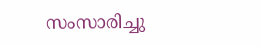സംസാരിച്ചു